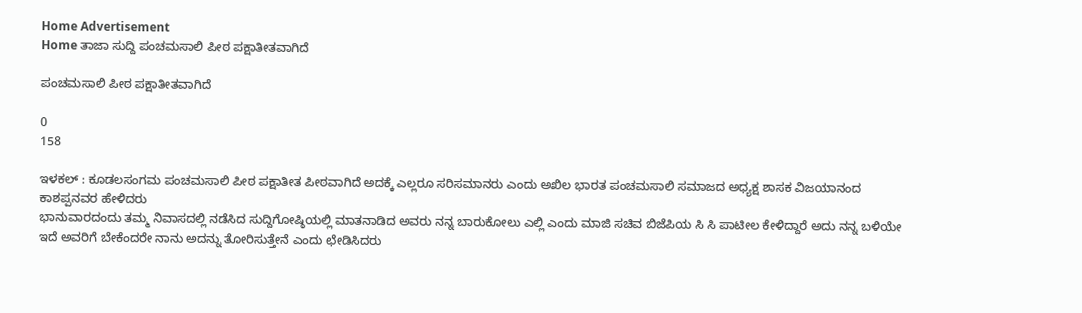Home Advertisement
Home ತಾಜಾ ಸುದ್ದಿ ಪಂಚಮಸಾಲಿ ಪೀಠ ಪಕ್ಷಾತೀತವಾಗಿದೆ

ಪಂಚಮಸಾಲಿ ಪೀಠ ಪಕ್ಷಾತೀತವಾಗಿದೆ

0
158

ಇಳಕಲ್ : ಕೂಡಲಸಂಗಮ ಪಂಚಮಸಾಲಿ ಪೀಠ ಪಕ್ಷಾತೀತ ಪೀಠವಾಗಿದೆ ಅದಕ್ಕೆ ಎಲ್ಲರೂ ಸರಿಸಮಾನರು ಎಂದು ಅಖಿಲ ಭಾರತ ಪಂಚಮಸಾಲಿ ಸಮಾಜದ ಅಧ್ಯಕ್ಷ ಶಾಸಕ ವಿಜಯಾನಂದ ಕಾಶಪ್ಪನವರ ಹೇಳಿದರು
ಭಾನುವಾರದಂದು ತಮ್ಮ ನಿವಾಸದಲ್ಲಿ ನಡೆಸಿದ ಸುದ್ದಿಗೋಷ್ಠಿಯಲ್ಲಿ ಮಾತನಾಡಿದ ಅವರು ನನ್ನ ಬಾರುಕೋಲು ಎಲ್ಲಿ ಎಂದು ಮಾಜಿ ಸಚಿವ ಬಿಜೆಪಿಯ ಸಿ ಸಿ ಪಾಟೀಲ ಕೇಳಿದ್ದಾರೆ ಅದು ನನ್ನ ಬಳಿಯೇ ಇದೆ ಅವರಿಗೆ ಬೇಕೆಂದರೇ ನಾನು ಅದನ್ನು ತೋರಿಸುತ್ತೇನೆ ಎಂದು ಛೇಡಿಸಿದರು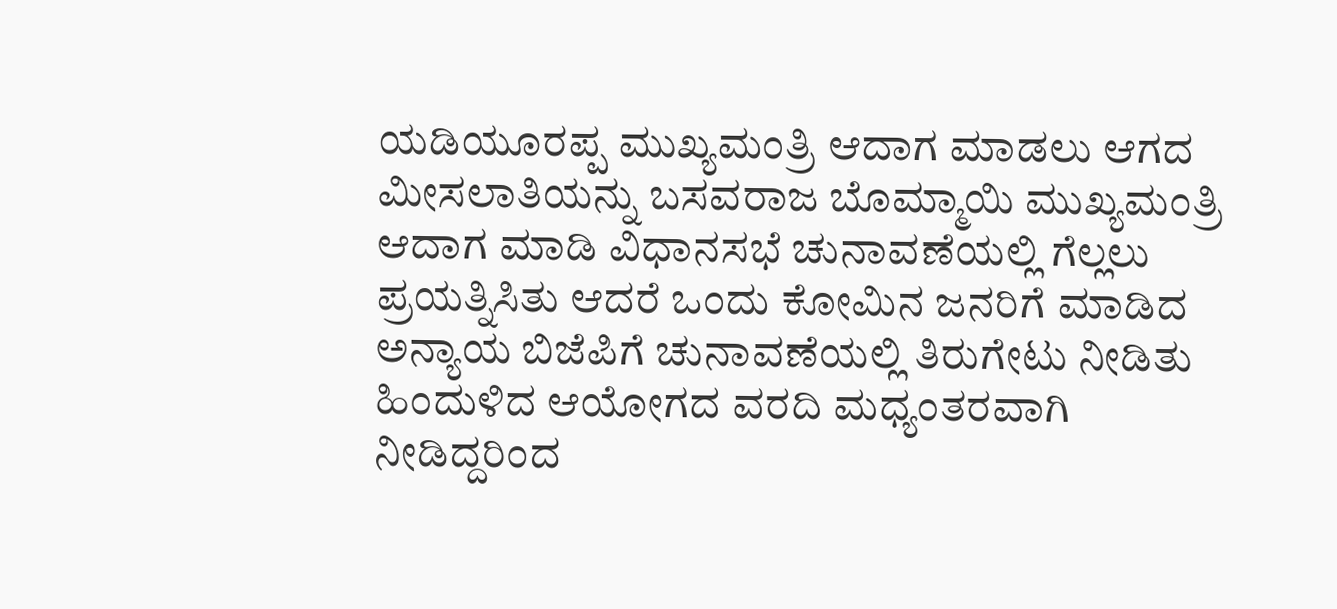ಯಡಿಯೂರಪ್ಪ ಮುಖ್ಯಮಂತ್ರಿ ಆದಾಗ ಮಾಡಲು ಆಗದ ಮೀಸಲಾತಿಯನ್ನು ಬಸವರಾಜ ಬೊಮ್ಮಾಯಿ ಮುಖ್ಯಮಂತ್ರಿ ಆದಾಗ ಮಾಡಿ ವಿಧಾನಸಭೆ ಚುನಾವಣೆಯಲ್ಲಿ ಗೆಲ್ಲಲು ಪ್ರಯತ್ನಿಸಿತು ಆದರೆ ಒಂದು ಕೋಮಿನ ಜನರಿಗೆ ಮಾಡಿದ ಅನ್ಯಾಯ ಬಿಜೆಪಿಗೆ ಚುನಾವಣೆಯಲ್ಲಿ ತಿರುಗೇಟು ನೀಡಿತು ಹಿಂದುಳಿದ ಆಯೋಗದ ವರದಿ ಮಧ್ಯಂತರವಾಗಿ ನೀಡಿದ್ದರಿಂದ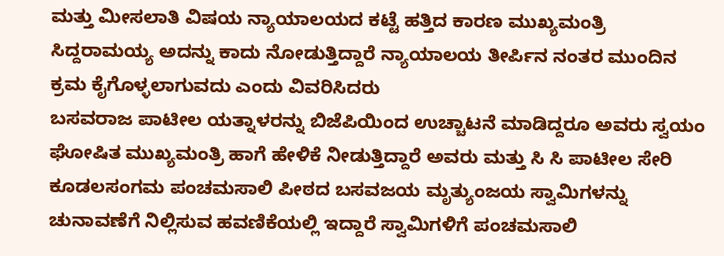ಮತ್ತು ಮೀಸಲಾತಿ ವಿಷಯ ನ್ಯಾಯಾಲಯದ ಕಟ್ಟೆ ಹತ್ತಿದ ಕಾರಣ ಮುಖ್ಯಮಂತ್ರಿ ಸಿದ್ದರಾಮಯ್ಯ ಅದನ್ನು ಕಾದು ನೋಡುತ್ತಿದ್ದಾರೆ ನ್ಯಾಯಾಲಯ ತೀರ್ಪಿನ ನಂತರ ಮುಂದಿನ ಕ್ರಮ ಕೈಗೊಳ್ಳಲಾಗುವದು ಎಂದು ವಿವರಿಸಿದರು
ಬಸವರಾಜ ಪಾಟೀಲ ಯತ್ನಾಳರನ್ನು ಬಿಜೆಪಿಯಿಂದ ಉಚ್ಚಾಟನೆ ಮಾಡಿದ್ದರೂ ಅವರು ಸ್ವಯಂ ಘೋಷಿತ ಮುಖ್ಯಮಂತ್ರಿ ಹಾಗೆ ಹೇಳಿಕೆ ನೀಡುತ್ತಿದ್ದಾರೆ ಅವರು ಮತ್ತು ಸಿ ಸಿ ಪಾಟೀಲ ಸೇರಿ ಕೂಡಲಸಂಗಮ ಪಂಚಮಸಾಲಿ ಪೀಠದ ಬಸವಜಯ ಮೃತ್ಯುಂಜಯ ಸ್ವಾಮಿಗಳನ್ನು ಚುನಾವಣೆಗೆ ನಿಲ್ಲಿಸುವ ಹವಣಿಕೆಯಲ್ಲಿ ಇದ್ದಾರೆ ಸ್ವಾಮಿಗಳಿಗೆ ಪಂಚಮಸಾಲಿ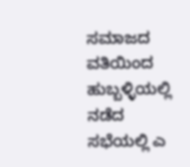ಸಮಾಜದ ವತಿಯಿಂದ ಹುಬ್ಬಳ್ಳಿಯಲ್ಲಿ ನಡೆದ ಸಭೆಯಲ್ಲಿ ಎ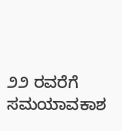೨೨ ರವರೆಗೆ ಸಮಯಾವಕಾಶ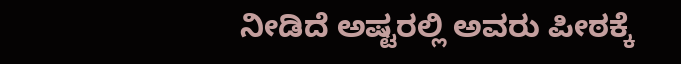ನೀಡಿದೆ ಅಷ್ಟರಲ್ಲಿ ಅವರು ಪೀಠಕ್ಕೆ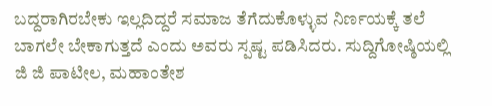ಬದ್ದರಾಗಿರಬೇಕು ಇಲ್ಲದಿದ್ದರೆ ಸಮಾಜ ತೆಗೆದುಕೊಳ್ಳುವ ನಿರ್ಣಯಕ್ಕೆ ತಲೆ ಬಾಗಲೇ ಬೇಕಾಗುತ್ತದೆ ಎಂದು ಅವರು ಸ್ಪಷ್ಟ ಪಡಿಸಿದರು. ಸುದ್ದಿಗೋಷ್ಠಿಯಲ್ಲಿ ಜಿ ಜಿ ಪಾಟೀಲ, ಮಹಾಂತೇಶ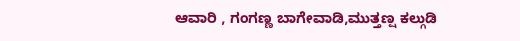ಆವಾರಿ , ಗಂಗಣ್ಣ ಬಾಗೇವಾಡಿ,ಮುತ್ತಣ್ಷ ಕಲ್ಗುಡಿ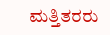ಮತ್ತಿತರರು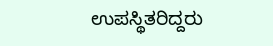ಉಪಸ್ಥಿತರಿದ್ದರು